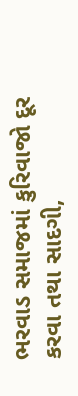ભરવાડ સમાજમાં કુરિવાજો દૂર કરવા તથા સાદગી,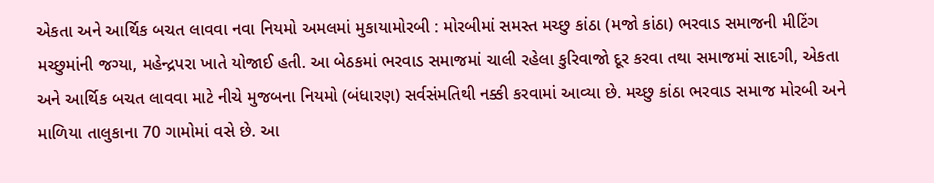એકતા અને આર્થિક બચત લાવવા નવા નિયમો અમલમાં મુકાયામોરબી : મોરબીમાં સમસ્ત મચ્છુ કાંઠા (મજો કાંઠા) ભરવાડ સમાજની મીટિંગ મચ્છુમાંની જગ્યા, મહેન્દ્રપરા ખાતે યોજાઈ હતી. આ બેઠકમાં ભરવાડ સમાજમાં ચાલી રહેલા કુરિવાજો દૂર કરવા તથા સમાજમાં સાદગી, એકતા અને આર્થિક બચત લાવવા માટે નીચે મુજબના નિયમો (બંધારણ) સર્વસંમતિથી નક્કી કરવામાં આવ્યા છે. મચ્છુ કાંઠા ભરવાડ સમાજ મોરબી અને માળિયા તાલુકાના 70 ગામોમાં વસે છે. આ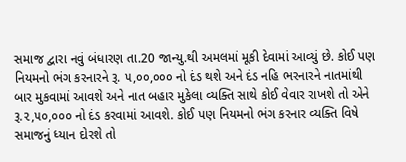સમાજ દ્વારા નવું બંધારણ તા.20 જાન્યુ.થી અમલમાં મૂકી દેવામાં આવ્યું છે. કોઈ પણ નિયમનો ભંગ કરનારને રૂ. ૫,૦૦,૦૦૦ નો દંડ થશે અને દંડ નહિ ભરનારને નાતમાંથી બાર મુકવામાં આવશે અને નાત બહાર મુકેલા વ્યક્તિ સાથે કોઈ વેવાર રાખશે તો એને રૂ.૨,૫૦,૦૦૦ નો દંડ કરવામાં આવશે. કોઈ પણ નિયમનો ભંગ કરનાર વ્યક્તિ વિષે સમાજનું ધ્યાન દોરશે તો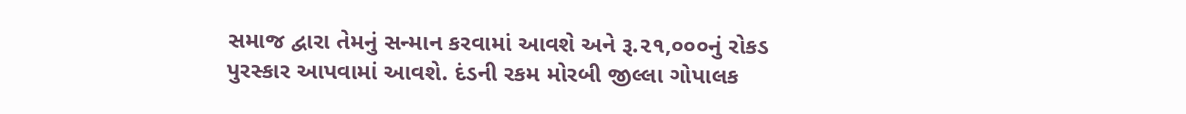સમાજ દ્વારા તેમનું સન્માન કરવામાં આવશે અને રૂ.૨૧,૦૦૦નું રોકડ પુરસ્કાર આપવામાં આવશે. દંડની રકમ મોરબી જીલ્લા ગોપાલક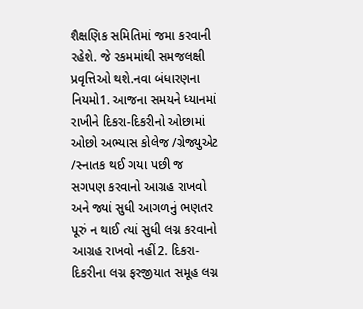શૈક્ષણિક સમિતિમાં જમા કરવાની રહેશે. જે રકમમાંથી સમજલક્ષી પ્રવૃત્તિઓ થશે.નવા બંધારણના નિયમો1. આજના સમયને ધ્યાનમાં રાખીને દિકરા-દિકરીનો ઓછામાં ઓછો અભ્યાસ કોલેજ /ગ્રેજ્યુએટ /સ્નાતક થઈ ગયા પછી જ સગપણ કરવાનો આગ્રહ રાખવો અને જ્યાં સુધી આગળનું ભણતર પૂરું ન થાઈ ત્યાં સુધી લગ્ન કરવાનો આગ્રહ રાખવો નહીં2. દિકરા-દિકરીના લગ્ન ફરજીયાત સમૂહ લગ્ન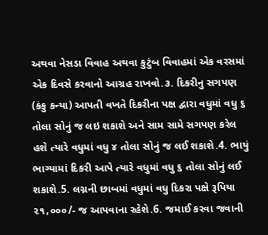અથવા નેસડા વિવાહ અથવા કુટુંબ વિવાહમાં એક વરસમાં એક દિવસે કરવાનો આગ્રહ રાખવો.૩. દિકરીનુ સગપણ (કંકુ કન્યા) આપતી વખતે દિકરીના પક્ષ દ્વારા વધુમાં વધુ ૬ તોલા સોનું જ લઇ શકાશે અને સામ સામે સગપણ કરેલ હશે ત્યારે વધુમાં વધુ ૪ તોલા સોનું જ લઈ શકાશે.4. ભાયું ભાગ્યામાં દિકરી આપે ત્યારે વધુમાં વધુ ૬ તોલા સોનું લઈ શકાશે.5. લગ્નની છાબમાં વધુમાં વધુ દિકરા પક્ષે રૂપિયા ૨૧,૦૦૦/- જ આપવાના રહેશે.6. જમાઈ કરવા જવાની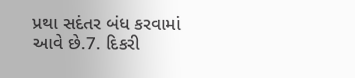પ્રથા સદંતર બંધ કરવામાં આવે છે.7. દિકરી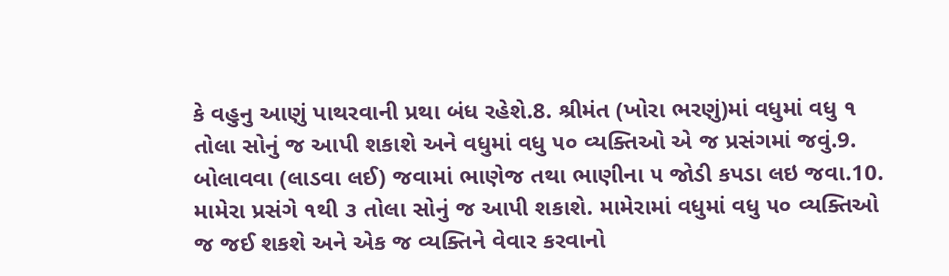કે વહુનુ આણું પાથરવાની પ્રથા બંધ રહેશે.8. શ્રીમંત (ખોરા ભરણું)માં વધુમાં વધુ ૧ તોલા સોનું જ આપી શકાશે અને વધુમાં વધુ ૫૦ વ્યક્તિઓ એ જ પ્રસંગમાં જવું.9. બોલાવવા (લાડવા લઈ) જવામાં ભાણેજ તથા ભાણીના ૫ જોડી કપડા લઇ જવા.10. મામેરા પ્રસંગે ૧થી ૩ તોલા સોનું જ આપી શકાશે. મામેરામાં વધુમાં વધુ ૫૦ વ્યક્તિઓ જ જઈ શકશે અને એક જ વ્યક્તિને વેવાર કરવાનો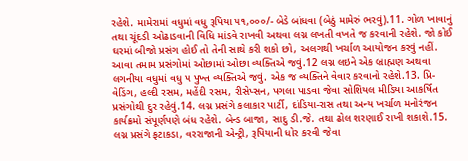રહેશે. મામેરામાં વધુમાં વધુ રૂપિયા ૫૧,૦૦૦/- બેડે બાંધવા (બેઠું મામેરું ભરવું).11. ગોળ ખાવાનું તથા ચૂંદડી ઓઢાડવાની વિધિ માંડવે રાખવી અથવા લગ્ન લખતી વખતે જ કરવાની રહેશે. જો કોઈ ઘરમાં બીજો પ્રસંગ હોઈ તો તેની સાથે કરી શકો છો, અલગથી ખર્ચાળ આયોજન કરવું નહીં. આવા તમામ પ્રસંગોમાં ઓછામાં ઓછા વ્યક્તિએ જવું.12 લગ્ન લઇને એક બ્રાહ્મણ અથવા લગનીયા વધુમાં વધુ ૫ પુખ્ત વ્યક્તિએ જવું. એક જ વ્યક્તિને વેવાર કરવાનો રહેશે.13. પ્રિ-વેડિંગ, હલ્દી રસમ, મહેંદી રસમ, રીસેપ્સન, પગલા પાડવા જેવા સોશિયલ મીડિયા આકર્ષિત પ્રસંગોથી દુર રહેવું.14. લગ્ન પ્રસંગે કલાકાર પાર્ટી, દાંડિયા-રાસ તથા અન્ય ખર્ચાળ મનોરંજન કાર્યક્રમો સંપૂર્ણપણે બંધ રહેશે. બેન્ડ બાજા, સાદુ ડી.જે. તથા ઢોલ શરણાઈ રાખી શકાશે.15. લગ્ન પ્રસંગે ફટાકડા, વરરાજાની એન્ટ્રી, રૂપિયાની ધોર કરવી જેવા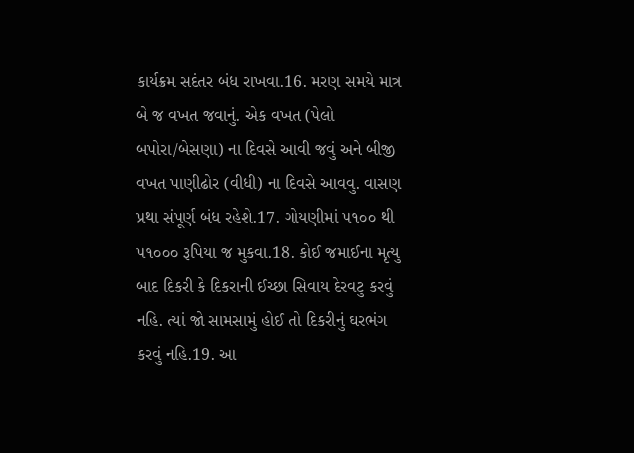કાર્યક્રમ સદંતર બંધ રાખવા.16. મરણ સમયે માત્ર બે જ વખત જવાનું. એક વખત (પેલો બપોરા/બેસણા) ના દિવસે આવી જવું અને બીજી વખત પાણીઢોર (વીધી) ના દિવસે આવવુ. વાસણ પ્રથા સંપૂર્ણ બંધ રહેશે.17. ગોયણીમાં ૫૧૦૦ થી ૫૧૦૦૦ રૂપિયા જ મુકવા.18. કોઈ જમાઈના મૃત્યુ બાદ દિકરી કે દિકરાની ઈચ્છા સિવાય દેરવટુ કરવું નહિ. ત્યાં જો સામસામું હોઈ તો દિકરીનું ઘરભંગ કરવું નહિ.19. આ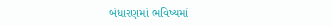બંધારણમાં ભવિષ્યમાં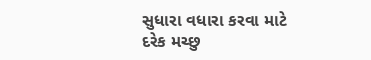સુધારા વધારા કરવા માટે દરેક મચ્છુ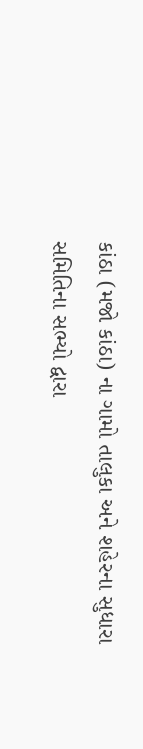કાંઠા (મજો કાંઠા) ના ગામો તાલુકા અને શહેરના સુધારા સમિતિના સભ્યો દ્વારા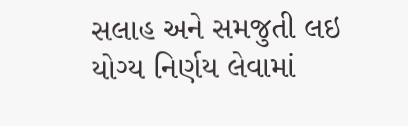સલાહ અને સમજુતી લઇ યોગ્ય નિર્ણય લેવામાં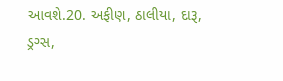આવશે.20. અફીણ, ઠાલીયા, દારૂ, ડ્રગ્સ,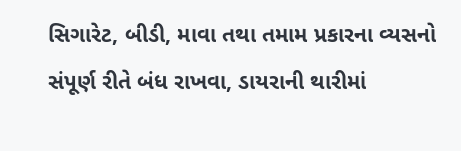સિગારેટ, બીડી, માવા તથા તમામ પ્રકારના વ્યસનો સંપૂર્ણ રીતે બંધ રાખવા, ડાયરાની થારીમાં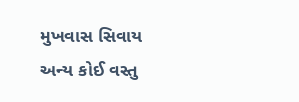મુખવાસ સિવાય અન્ય કોઈ વસ્તુ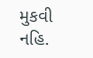મુકવી નહિ.